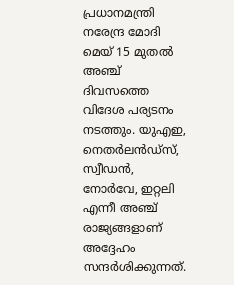പ്രധാനമന്ത്രി നരേന്ദ്ര മോദി മെയ് 15 മുതൽ അഞ്ച് ദിവസത്തെ വിദേശ പര്യടനം നടത്തും. യുഎഇ, നെതർലൻഡ്സ്, സ്വീഡൻ, നോർവേ, ഇറ്റലി എന്നീ അഞ്ച് രാജ്യങ്ങളാണ് അദ്ദേഹം സന്ദർശിക്കുന്നത്.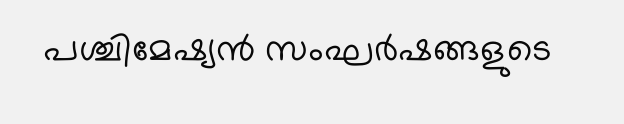പശ്ചിമേഷ്യൻ സംഘർഷങ്ങളുടെ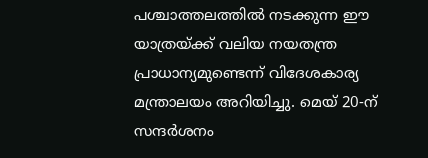പശ്ചാത്തലത്തിൽ നടക്കുന്ന ഈ യാത്രയ്ക്ക് വലിയ നയതന്ത്ര പ്രാധാന്യമുണ്ടെന്ന് വിദേശകാര്യ മന്ത്രാലയം അറിയിച്ചു. മെയ് 20-ന് സന്ദർശനം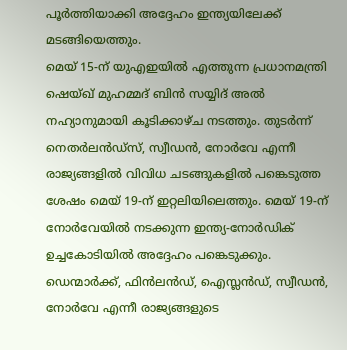പൂർത്തിയാക്കി അദ്ദേഹം ഇന്ത്യയിലേക്ക് മടങ്ങിയെത്തും.
മെയ് 15-ന് യുഎഇയിൽ എത്തുന്ന പ്രധാനമന്ത്രി ഷെയ്ഖ് മുഹമ്മദ് ബിൻ സയ്യിദ് അൽ നഹ്യാനുമായി കൂടിക്കാഴ്ച നടത്തും. തുടർന്ന് നെതർലൻഡ്സ്, സ്വീഡൻ, നോർവേ എന്നീ രാജ്യങ്ങളിൽ വിവിധ ചടങ്ങുകളിൽ പങ്കെടുത്ത ശേഷം മെയ് 19-ന് ഇറ്റലിയിലെത്തും. മെയ് 19-ന് നോർവേയിൽ നടക്കുന്ന ഇന്ത്യ-നോർഡിക് ഉച്ചകോടിയിൽ അദ്ദേഹം പങ്കെടുക്കും. ഡെന്മാർക്ക്, ഫിൻലൻഡ്, ഐസ്ലൻഡ്, സ്വീഡൻ, നോർവേ എന്നീ രാജ്യങ്ങളുടെ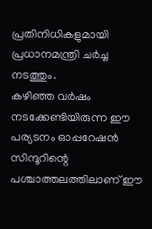പ്രതിനിധികളുമായി പ്രധാനമന്ത്രി ചർച്ച നടത്തും.
കഴിഞ്ഞ വർഷം നടക്കേണ്ടിയിരുന്ന ഈ പര്യടനം ഓപ്പറേഷൻ സിന്ദൂറിന്റെ പശ്ചാത്തലത്തിലാണ് ഈ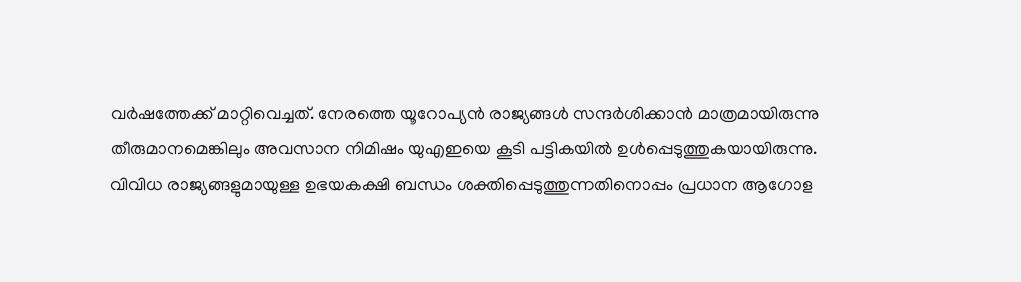വർഷത്തേക്ക് മാറ്റിവെച്ചത്. നേരത്തെ യൂറോപ്യൻ രാജ്യങ്ങൾ സന്ദർശിക്കാൻ മാത്രമായിരുന്നു തീരുമാനമെങ്കിലും അവസാന നിമിഷം യുഎഇയെ കൂടി പട്ടികയിൽ ഉൾപ്പെടുത്തുകയായിരുന്നു. വിവിധ രാജ്യങ്ങളുമായുള്ള ഉഭയകക്ഷി ബന്ധം ശക്തിപ്പെടുത്തുന്നതിനൊപ്പം പ്രധാന ആഗോള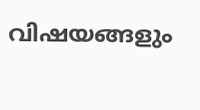വിഷയങ്ങളും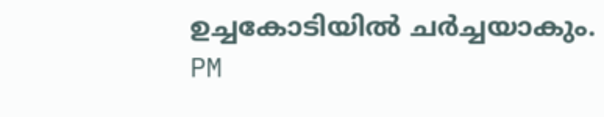ഉച്ചകോടിയിൽ ചർച്ചയാകും.
PM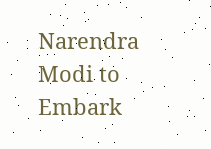Narendra Modi to Embark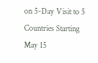on 5-Day Visit to 5 Countries Starting May 15